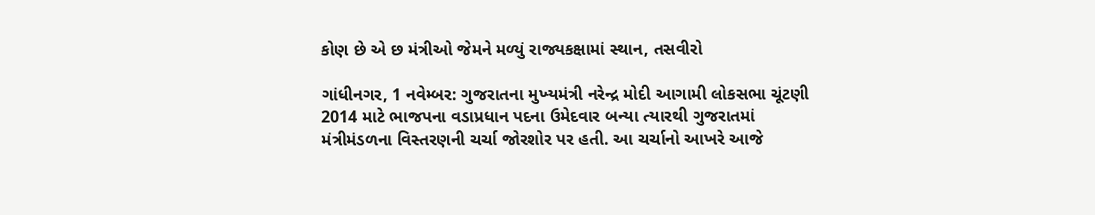કોણ છે એ છ મંત્રીઓ જેમને મળ્યું રાજ્યકક્ષામાં સ્થાન, તસવીરો

ગાંધીનગર, 1 નવેમ્બર: ગુજરાતના મુખ્‍યમંત્રી નરેન્‍દ્ર મોદી આગામી લોકસભા ચૂંટણી 2014 માટે ભાજપના વડાપ્રધાન પદના ઉમેદવાર બન્યા ત્યારથી ગુજરાતમાં મંત્રીમંડળના વિસ્તરણની ચર્ચા જોરશોર પર હતી. આ ચર્ચાનો આખરે આજે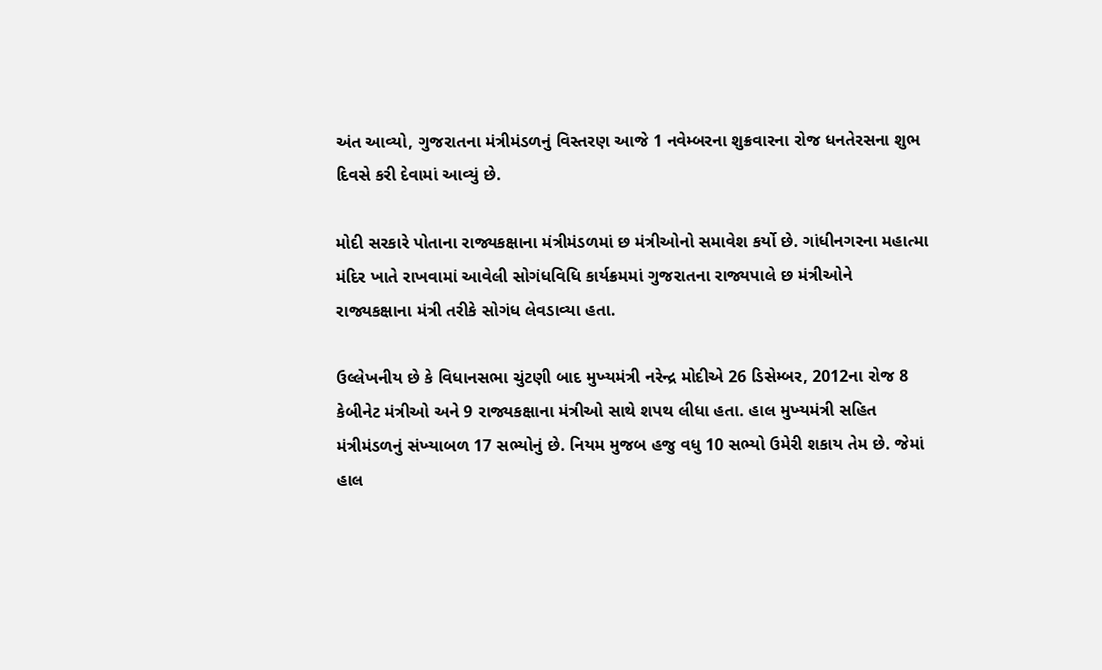અંત આવ્યો, ગુજરાતના મંત્રીમંડળનું વિસ્તરણ આજે 1 નવેમ્‍બરના શુક્રવારના રોજ ધનતેરસના શુભ દિવસે કરી દેવામાં આવ્યું છે.

મોદી સરકારે પોતાના રાજ્યકક્ષાના મંત્રીમંડળમાં છ મંત્રીઓનો સમાવેશ કર્યો છે. ગાંધીનગરના મહાત્મા મંદિર ખાતે રાખવામાં આવેલી સોગંધવિધિ કાર્યક્રમમાં ગુજરાતના રાજ્યપાલે છ મંત્રીઓને રાજ્યકક્ષાના મંત્રી તરીકે સોગંધ લેવડાવ્યા હતા.

ઉલ્લેખનીય છે કે વિધાનસભા ચુંટણી બાદ મુખ્‍યમંત્રી નરેન્‍દ્ર મોદીએ 26 ડિસેમ્‍બર, 2012ના રોજ 8 કેબીનેટ મંત્રીઓ અને 9 રાજ્યકક્ષાના મંત્રીઓ સાથે શપથ લીધા હતા. હાલ મુખ્‍યમંત્રી સહિત મંત્રીમંડળનું સંખ્‍યાબળ 17 સભ્‍યોનું છે. નિયમ મુજબ હજુ વધુ 10 સભ્‍યો ઉમેરી શકાય તેમ છે. જેમાં હાલ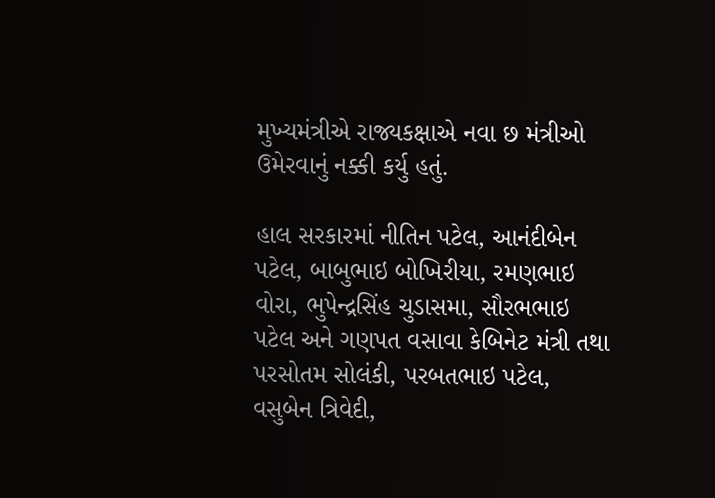મુખ્‍યમંત્રીએ રાજ્યકક્ષાએ નવા છ મંત્રીઓ ઉમેરવાનું નક્કી કર્યુ હતું.

હાલ સરકારમાં નીતિન પટેલ, આનંદીબેન પટેલ, બાબુભાઇ બોખિરીયા, રમણભાઇ વોરા, ભુપેન્‍દ્રસિંહ ચુડાસમા, સૌરભભાઇ પટેલ અને ગણપત વસાવા કેબિનેટ મંત્રી તથા પરસોતમ સોલંકી, પરબતભાઇ પટેલ, વસુબેન ત્રિવેદી,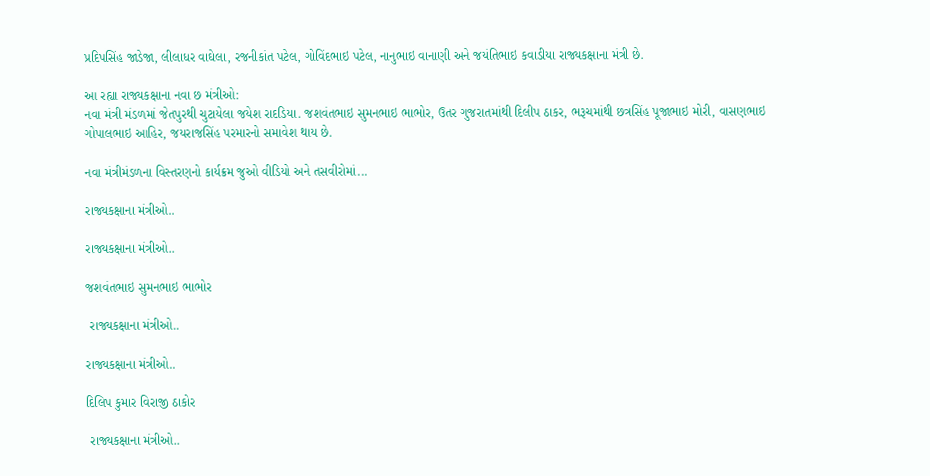પ્રદિપસિંહ જાડેજા, લીલાધર વાઘેલા, રજનીકાંત પટેલ, ગોવિંદભાઇ પટેલ, નાનુભાઇ વાનાણી અને જયંતિભાઇ કવાડીયા રાજ્યકક્ષાના મંત્રી છે.

આ રહ્યા રાજ્યકક્ષાના નવા છ મંત્રીઓ:
નવા મંત્રી મંડળમાં જેતપુરથી ચુટાયેલા જયેશ રાદડિયા. જશવંતભાઇ સુમનભાઇ ભાભોર, ઉતર ગુજરાતમાંથી દિલીપ ઠાકર, ભરૂચમાંથી છત્રસિંહ પૂજાભાઇ મોરી, વાસણભાઇ ગોપાલભાઇ આહિર, જયરાજસિંહ પરમારનો સમાવેશ થાય છે.

નવા મંત્રીમંડળના વિસ્તરણનો કાર્યક્રમ જુઓ વીડિયો અને તસવીરોમાં...

રાજ્યકક્ષાના મંત્રીઓ..

રાજ્યકક્ષાના મંત્રીઓ..

જશવંતભાઇ સુમનભાઇ ભાભોર

 રાજ્યકક્ષાના મંત્રીઓ..

રાજ્યકક્ષાના મંત્રીઓ..

દિલિપ કુમાર વિરાજી ઠાકોર

 રાજ્યકક્ષાના મંત્રીઓ..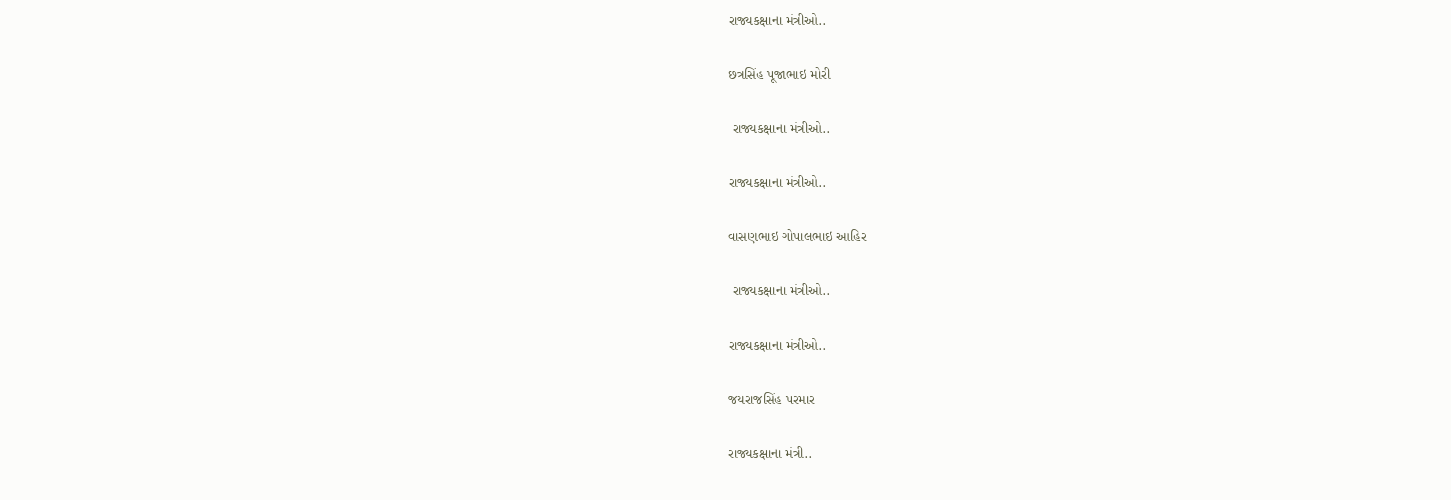રાજ્યકક્ષાના મંત્રીઓ..

છત્રસિંહ પૂજાભાઇ મોરી

 રાજ્યકક્ષાના મંત્રીઓ..

રાજ્યકક્ષાના મંત્રીઓ..

વાસણભાઇ ગોપાલભાઇ આહિર

 રાજ્યકક્ષાના મંત્રીઓ..

રાજ્યકક્ષાના મંત્રીઓ..

જયરાજસિંહ પરમાર

રાજ્યકક્ષાના મંત્રી..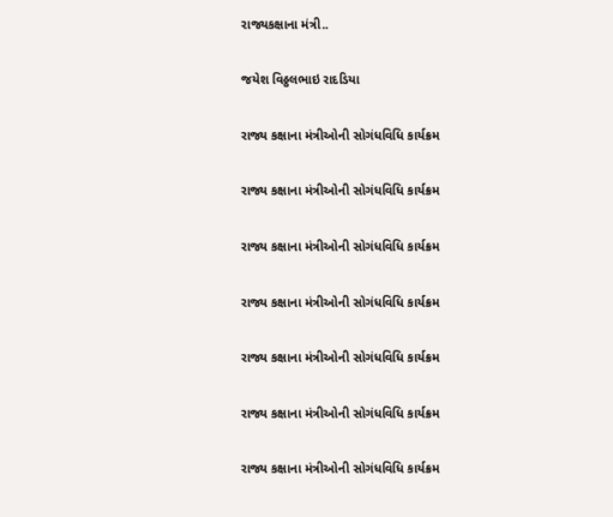રાજ્યકક્ષાના મંત્રી..

જયેશ વિઠ્ઠલભાઇ રાદડિયા

રાજ્ય કક્ષાના મંત્રીઓની સોગંધવિધિ કાર્યક્રમ

રાજ્ય કક્ષાના મંત્રીઓની સોગંધવિધિ કાર્યક્રમ

રાજ્ય કક્ષાના મંત્રીઓની સોગંધવિધિ કાર્યક્રમ

રાજ્ય કક્ષાના મંત્રીઓની સોગંધવિધિ કાર્યક્રમ

રાજ્ય કક્ષાના મંત્રીઓની સોગંધવિધિ કાર્યક્રમ

રાજ્ય કક્ષાના મંત્રીઓની સોગંધવિધિ કાર્યક્રમ

રાજ્ય કક્ષાના મંત્રીઓની સોગંધવિધિ કાર્યક્રમ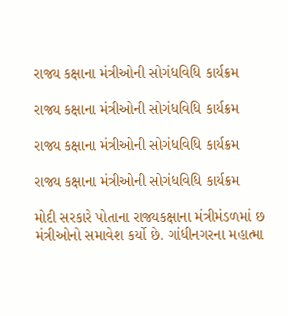રાજ્ય કક્ષાના મંત્રીઓની સોગંધવિધિ કાર્યક્રમ

રાજ્ય કક્ષાના મંત્રીઓની સોગંધવિધિ કાર્યક્રમ

રાજ્ય કક્ષાના મંત્રીઓની સોગંધવિધિ કાર્યક્રમ

રાજ્ય કક્ષાના મંત્રીઓની સોગંધવિધિ કાર્યક્રમ

મોદી સરકારે પોતાના રાજ્યકક્ષાના મંત્રીમંડળમાં છ મંત્રીઓનો સમાવેશ કર્યો છે. ગાંધીનગરના મહાત્મા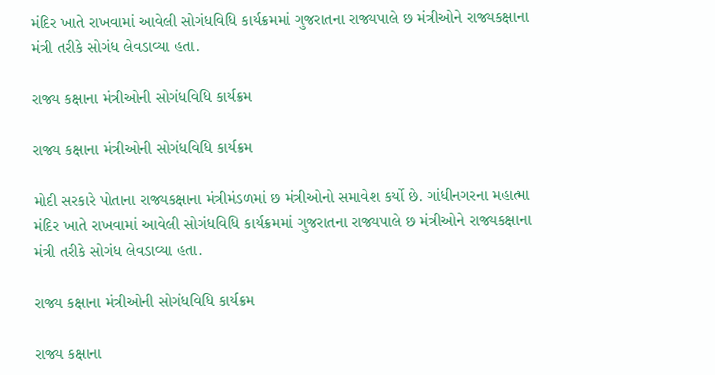મંદિર ખાતે રાખવામાં આવેલી સોગંધવિધિ કાર્યક્રમમાં ગુજરાતના રાજ્યપાલે છ મંત્રીઓને રાજ્યકક્ષાના મંત્રી તરીકે સોગંધ લેવડાવ્યા હતા.

રાજ્ય કક્ષાના મંત્રીઓની સોગંધવિધિ કાર્યક્રમ

રાજ્ય કક્ષાના મંત્રીઓની સોગંધવિધિ કાર્યક્રમ

મોદી સરકારે પોતાના રાજ્યકક્ષાના મંત્રીમંડળમાં છ મંત્રીઓનો સમાવેશ કર્યો છે. ગાંધીનગરના મહાત્મા મંદિર ખાતે રાખવામાં આવેલી સોગંધવિધિ કાર્યક્રમમાં ગુજરાતના રાજ્યપાલે છ મંત્રીઓને રાજ્યકક્ષાના મંત્રી તરીકે સોગંધ લેવડાવ્યા હતા.

રાજ્ય કક્ષાના મંત્રીઓની સોગંધવિધિ કાર્યક્રમ

રાજ્ય કક્ષાના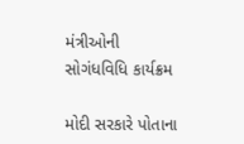મંત્રીઓની સોગંધવિધિ કાર્યક્રમ

મોદી સરકારે પોતાના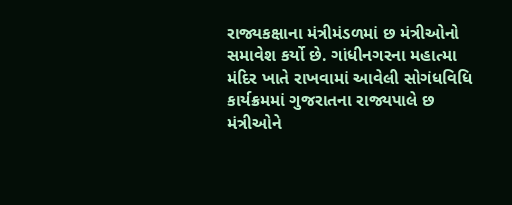રાજ્યકક્ષાના મંત્રીમંડળમાં છ મંત્રીઓનો સમાવેશ કર્યો છે. ગાંધીનગરના મહાત્મા મંદિર ખાતે રાખવામાં આવેલી સોગંધવિધિ કાર્યક્રમમાં ગુજરાતના રાજ્યપાલે છ મંત્રીઓને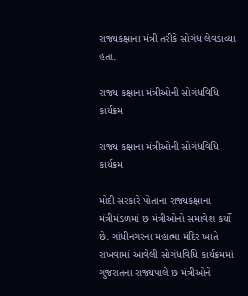રાજ્યકક્ષાના મંત્રી તરીકે સોગંધ લેવડાવ્યા હતા.

રાજ્ય કક્ષાના મંત્રીઓની સોગંધવિધિ કાર્યક્રમ

રાજ્ય કક્ષાના મંત્રીઓની સોગંધવિધિ કાર્યક્રમ

મોદી સરકારે પોતાના રાજ્યકક્ષાના મંત્રીમંડળમાં છ મંત્રીઓનો સમાવેશ કર્યો છે. ગાંધીનગરના મહાત્મા મંદિર ખાતે રાખવામાં આવેલી સોગંધવિધિ કાર્યક્રમમાં ગુજરાતના રાજ્યપાલે છ મંત્રીઓને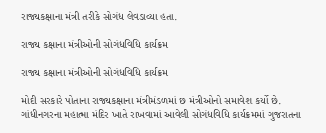રાજ્યકક્ષાના મંત્રી તરીકે સોગંધ લેવડાવ્યા હતા.

રાજ્ય કક્ષાના મંત્રીઓની સોગંધવિધિ કાર્યક્રમ

રાજ્ય કક્ષાના મંત્રીઓની સોગંધવિધિ કાર્યક્રમ

મોદી સરકારે પોતાના રાજ્યકક્ષાના મંત્રીમંડળમાં છ મંત્રીઓનો સમાવેશ કર્યો છે. ગાંધીનગરના મહાત્મા મંદિર ખાતે રાખવામાં આવેલી સોગંધવિધિ કાર્યક્રમમાં ગુજરાતના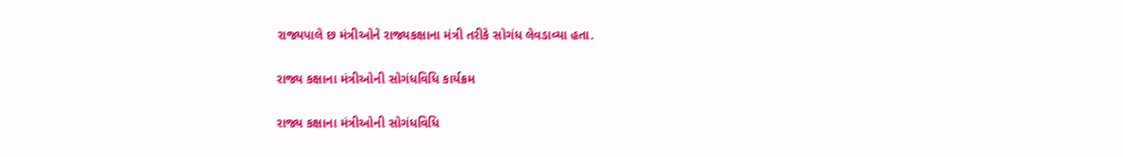રાજ્યપાલે છ મંત્રીઓને રાજ્યકક્ષાના મંત્રી તરીકે સોગંધ લેવડાવ્યા હતા.

રાજ્ય કક્ષાના મંત્રીઓની સોગંધવિધિ કાર્યક્રમ

રાજ્ય કક્ષાના મંત્રીઓની સોગંધવિધિ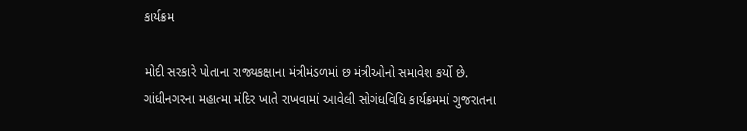કાર્યક્રમ

મોદી સરકારે પોતાના રાજ્યકક્ષાના મંત્રીમંડળમાં છ મંત્રીઓનો સમાવેશ કર્યો છે. ગાંધીનગરના મહાત્મા મંદિર ખાતે રાખવામાં આવેલી સોગંધવિધિ કાર્યક્રમમાં ગુજરાતના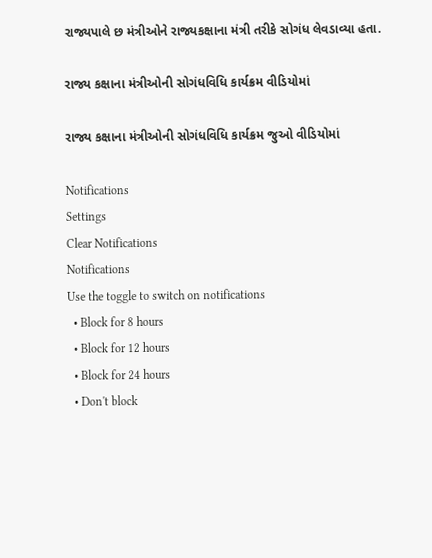રાજ્યપાલે છ મંત્રીઓને રાજ્યકક્ષાના મંત્રી તરીકે સોગંધ લેવડાવ્યા હતા.

રાજ્ય કક્ષાના મંત્રીઓની સોગંધવિધિ કાર્યક્રમ વીડિયોમાં

રાજ્ય કક્ષાના મંત્રીઓની સોગંધવિધિ કાર્યક્રમ જુઓ વીડિયોમાં

Notifications
Settings
Clear Notifications
Notifications
Use the toggle to switch on notifications
  • Block for 8 hours
  • Block for 12 hours
  • Block for 24 hours
  • Don't block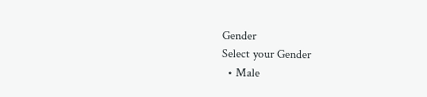Gender
Select your Gender
  • Male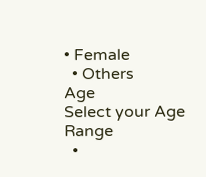• Female
  • Others
Age
Select your Age Range
  •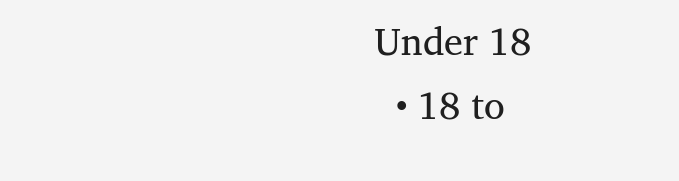Under 18
  • 18 to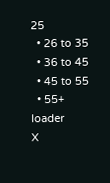25
  • 26 to 35
  • 36 to 45
  • 45 to 55
  • 55+
loader
X